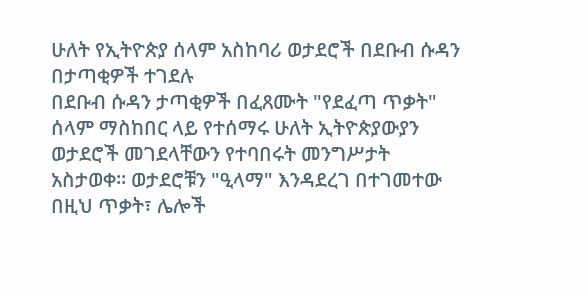ሁለት የኢትዮጵያ ሰላም አስከባሪ ወታደሮች በደቡብ ሱዳን በታጣቂዎች ተገደሉ
በደቡብ ሱዳን ታጣቂዎች በፈጸሙት "የደፈጣ ጥቃት" ሰላም ማስከበር ላይ የተሰማሩ ሁለት ኢትዮጵያውያን ወታደሮች መገደላቸውን የተባበሩት መንግሥታት አስታወቀ። ወታደሮቹን "ዒላማ" እንዳደረገ በተገመተው በዚህ ጥቃት፣ ሌሎች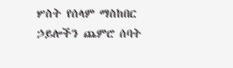ሦስት የሰላም ማስከበር ኃይሎችን ጨምሮ ሰባት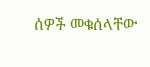ሰዎች መቁሰላቸው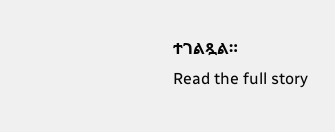ተገልጿል።
Read the full story